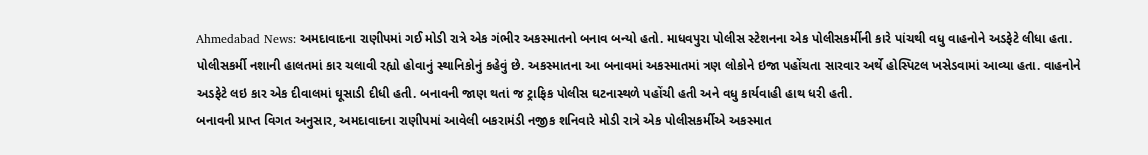Ahmedabad News: અમદાવાદના રાણીપમાં ગઈ મોડી રાત્રે એક ગંભીર અકસ્માતનો બનાવ બન્યો હતો. માધવપુરા પોલીસ સ્ટેશનના એક પોલીસકર્મીની કારે પાંચથી વધુ વાહનોને અડફેટે લીધા હતા. પોલીસકર્મી નશાની હાલતમાં કાર ચલાવી રહ્યો હોવાનું સ્થાનિકોનું કહેવું છે. અકસ્માતના આ બનાવમાં અકસ્માતમાં ત્રણ લોકોને ઇજા પહોંચતા સારવાર અર્થે હોસ્પિટલ ખસેડવામાં આવ્યા હતા. વાહનોને અડફેટે લઇ કાર એક દીવાલમાં ઘૂસાડી દીધી હતી. બનાવની જાણ થતાં જ ટ્રાફિક પોલીસ ઘટનાસ્થળે પહોંચી હતી અને વધુ કાર્યવાહી હાથ ધરી હતી.
બનાવની પ્રાપ્ત વિગત અનુસાર, અમદાવાદના રાણીપમાં આવેલી બકરામંડી નજીક શનિવારે મોડી રાત્રે એક પોલીસકર્મીએ અકસ્માત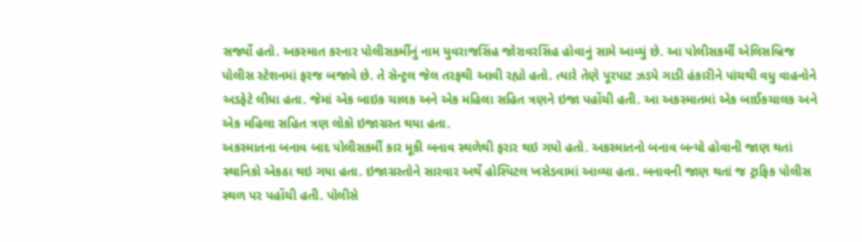સર્જ્યો હતો. અકસ્માત કરનાર પોલીસકર્મીનું નામ યુવરાજસિંહ જોરાવરસિંહ હોવાનું સામે આવ્યું છે. આ પોલીસકર્મી એલિસબ્રિજ પોલીસ સ્ટેશનમાં ફરજ બજાવે છે. તે સેન્ટ્રલ જેલ તરફથી આવી રહ્યો હતો. ત્યારે તેણે પૂરપાટ ઝડપે ગાડી હંકારીને પાંચથી વધુ વાહનોને અડફેટે લીધા હતા. જેમાં એક બાઇક ચાલક અને એક મહિલા સહિત ત્રણને ઇજા પહોંચી હતી. આ અકસ્માતમાં એક બાઈકચાલક અને એક મહિલા સહિત ત્રણ લોકો ઇજાગ્રસ્ત થયા હતા.
અકસ્માતના બનાવ બાદ પોલીસકર્મી કાર મૂકી બનાવ સ્થળેથી ફરાર થઇ ગયો હતો. અકસ્માતનો બનાવ બન્યો હોવાની જાણ થતાં સ્થાનિકો એકઠા થઇ ગયા હતા. ઇજાગ્રસ્તોને સારવાર અર્થે હોસ્પિટલ ખસેડવામાં આવ્યા હતા. બનાવની જાણ થતાં જ ટ્રાફિક પોલીસ સ્થળ પર પહોંચી હતી. પોલીસે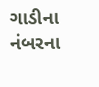ગાડીના નંબરના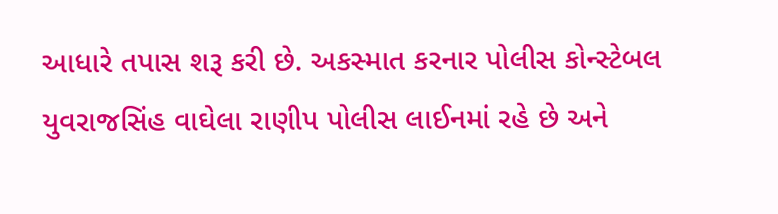આધારે તપાસ શરૂ કરી છે. અકસ્માત કરનાર પોલીસ કોન્સ્ટેબલ યુવરાજસિંહ વાઘેલા રાણીપ પોલીસ લાઈનમાં રહે છે અને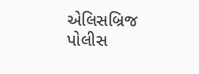એલિસબ્રિજ પોલીસ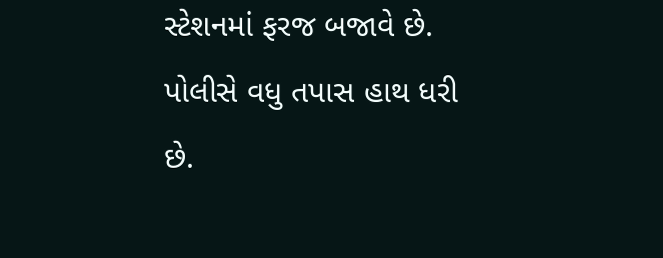સ્ટેશનમાં ફરજ બજાવે છે. પોલીસે વધુ તપાસ હાથ ધરી છે.